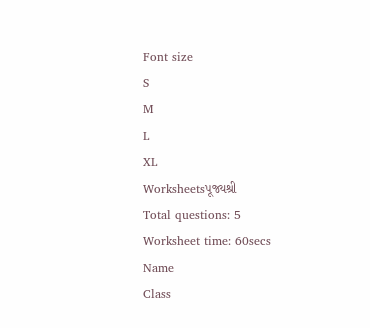Font size
S
M
L
XL
Worksheetsપૂજ્યશ્રી
Total questions: 5
Worksheet time: 60secs
Name
Class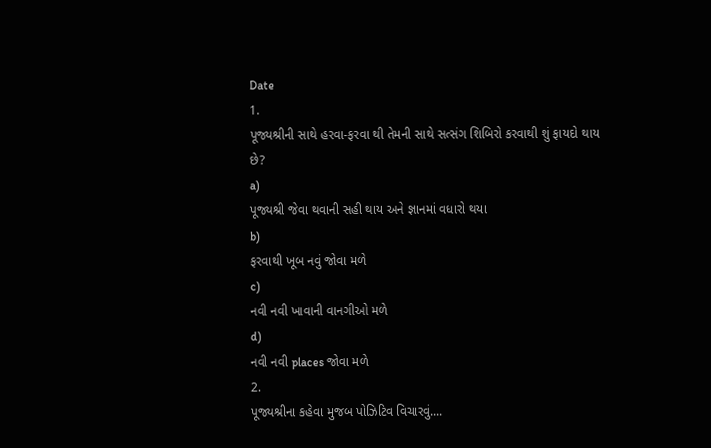Date
1.
પૂજ્યશ્રીની સાથે હરવા-ફરવા થી તેમની સાથે સત્સંગ શિબિરો કરવાથી શું ફાયદો થાય છે?
a)
પૂજ્યશ્રી જેવા થવાની સહી થાય અને જ્ઞાનમાં વધારો થયા
b)
ફરવાથી ખૂબ નવું જોવા મળે
c)
નવી નવી ખાવાની વાનગીઓ મળે
d)
નવી નવી places જોવા મળે
2.
પૂજ્યશ્રીના કહેવા મુજબ પોઝિટિવ વિચારવું....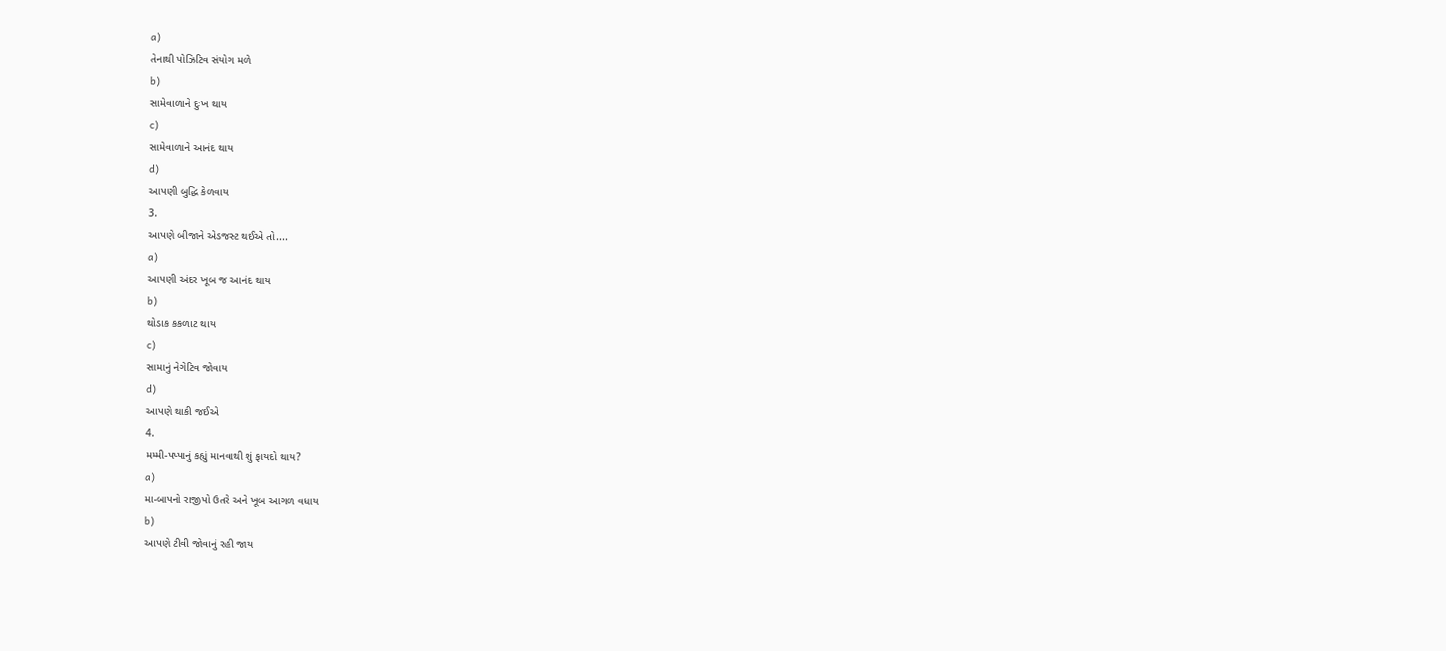a)
તેનાથી પોઝિટિવ સંયોગ મળે
b)
સામેવાળાને દુઃખ થાય
c)
સામેવાળાને આનંદ થાય
d)
આપણી બુદ્ધિ કેળવાય
3.
આપણે બીજાને એડજસ્ટ થઈએ તો....
a)
આપણી અંદર ખૂબ જ આનંદ થાય
b)
થોડાક કકળાટ થાય
c)
સામાનું નેગેટિવ જોવાય
d)
આપણે થાકી જઈએ
4.
મમ્મી-પપ્પાનું કહ્યું માનવાથી શું ફાયદો થાય?
a)
મા-બાપનો રાજીપો ઉતરે અને ખૂબ આગળ વધાય
b)
આપણે ટીવી જોવાનું રહી જાય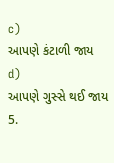c)
આપણે કંટાળી જાય
d)
આપણે ગુસ્સે થઈ જાય
5.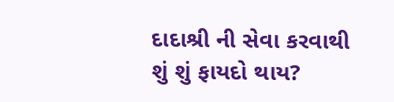દાદાશ્રી ની સેવા કરવાથી શું શું ફાયદો થાય?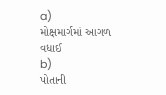a)
મોક્ષમાર્ગમાં આગળ વધાઈ
b)
પોતાની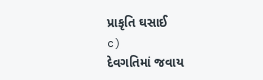પ્રાકૃતિ ઘસાઈ
c)
દેવગતિમાં જવાય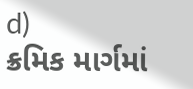d)
ક્રમિક માર્ગમાં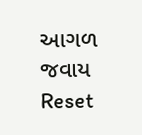આગળ જવાય
Reset